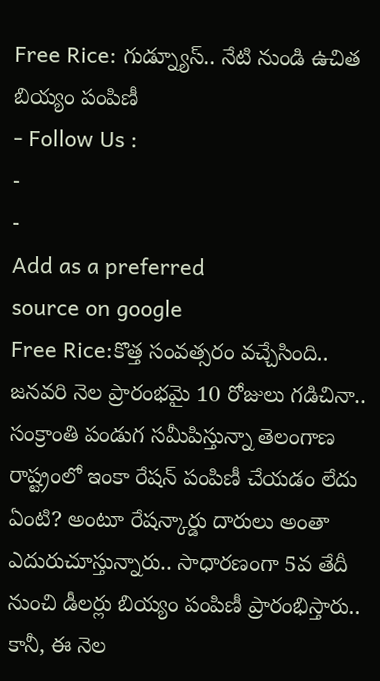Free Rice: గుడ్న్యూస్.. నేటి నుండి ఉచిత బియ్యం పంపిణీ
- Follow Us :
-
-
Add as a preferred
source on google
Free Rice:కొత్త సంవత్సరం వచ్చేసింది.. జనవరి నెల ప్రారంభమై 10 రోజులు గడిచినా.. సంక్రాంతి పండుగ సమీపిస్తున్నా తెలంగాణ రాష్ట్రంలో ఇంకా రేషన్ పంపిణీ చేయడం లేదు ఏంటి? అంటూ రేషన్కార్డు దారులు అంతా ఎదురుచూస్తున్నారు.. సాధారణంగా 5వ తేదీ నుంచి డీలర్లు బియ్యం పంపిణీ ప్రారంభిస్తారు.. కానీ, ఈ నెల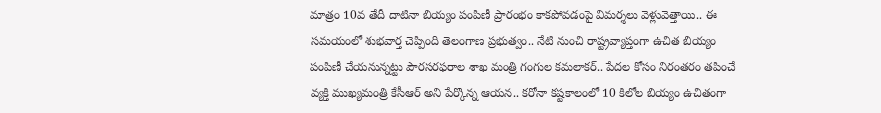మాత్రం 10వ తేదీ దాటినా బియ్యం పంపిణీ ప్రారంభం కాకపోవడంపై విమర్శలు వెళ్లువెత్తాయి.. ఈ సమయంలో శుభవార్త చెప్పింది తెలంగాణ ప్రభుత్వం.. నేటి నుంచి రాష్ట్రవ్యాప్తంగా ఉచిత బియ్యం పంపిణీ చేయనున్నట్టు పౌరసరఫరాల శాఖ మంత్రి గంగుల కమలాకర్.. పేదల కోసం నిరంతరం తపించే వ్యక్తి ముఖ్యమంత్రి కేసీఆర్ అని పేర్కొన్న ఆయన.. కరోనా కష్టకాలంలో 10 కిలోల బియ్యం ఉచితంగా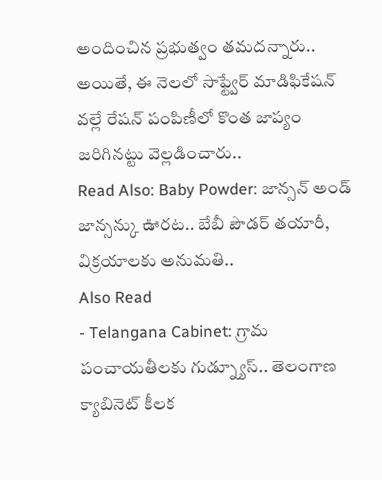అందించిన ప్రభుత్వం తమదన్నారు.. అయితే, ఈ నెలలో సాఫ్ట్వేర్ మాడిఫికేషన్ వల్లే రేషన్ పంపిణీలో కొంత జాప్యం జరిగినట్టు వెల్లడించారు..
Read Also: Baby Powder: జాన్సన్ అండ్ జాన్సన్కు ఊరట.. బేబీ పౌడర్ తయారీ, విక్రయాలకు అనుమతి..
Also Read
- Telangana Cabinet: గ్రామ పంచాయతీలకు గుడ్న్యూస్.. తెలంగాణ క్యాబినెట్ కీలక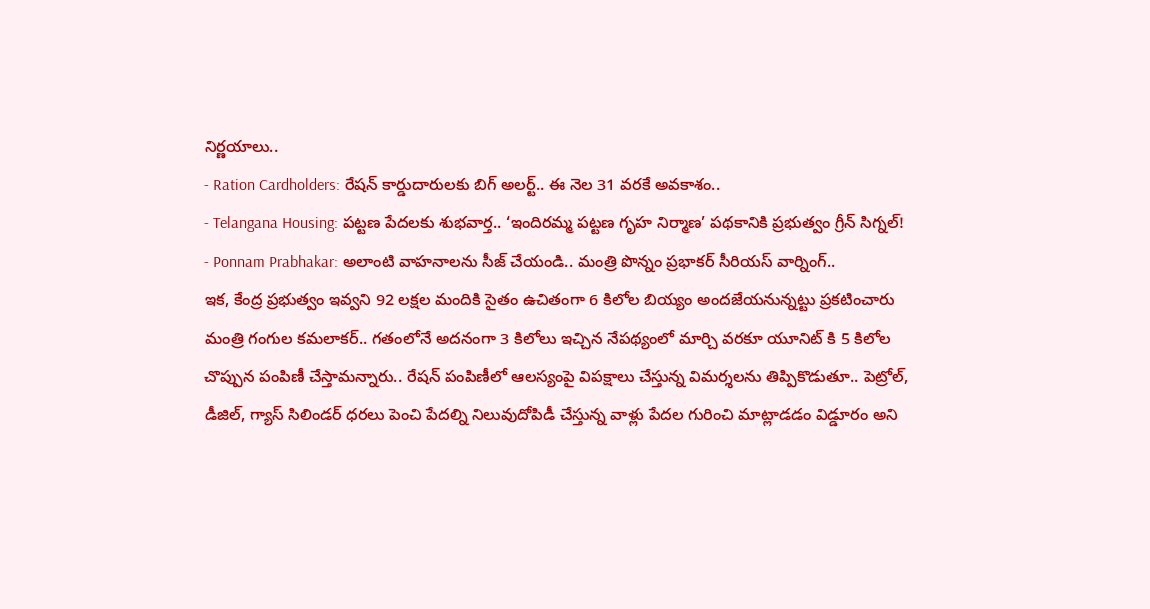నిర్ణయాలు..
- Ration Cardholders: రేషన్ కార్డుదారులకు బిగ్ అలర్ట్.. ఈ నెల 31 వరకే అవకాశం..
- Telangana Housing: పట్టణ పేదలకు శుభవార్త.. ‘ఇందిరమ్మ పట్టణ గృహ నిర్మాణ’ పథకానికి ప్రభుత్వం గ్రీన్ సిగ్నల్!
- Ponnam Prabhakar: అలాంటి వాహనాలను సీజ్ చేయండి.. మంత్రి పొన్నం ప్రభాకర్ సీరియస్ వార్నింగ్..
ఇక, కేంద్ర ప్రభుత్వం ఇవ్వని 92 లక్షల మందికి సైతం ఉచితంగా 6 కిలోల బియ్యం అందజేయనున్నట్టు ప్రకటించారు మంత్రి గంగుల కమలాకర్.. గతంలోనే అదనంగా 3 కిలోలు ఇచ్చిన నేపథ్యంలో మార్చి వరకూ యూనిట్ కి 5 కిలోల చొప్పున పంపిణీ చేస్తామన్నారు.. రేషన్ పంపిణీలో ఆలస్యంపై విపక్షాలు చేస్తున్న విమర్శలను తిప్పికొడుతూ.. పెట్రోల్, డీజిల్, గ్యాస్ సిలిండర్ ధరలు పెంచి పేదల్ని నిలువుదోపిడీ చేస్తున్న వాళ్లు పేదల గురించి మాట్లాడడం విడ్డూరం అని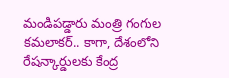మండిపడ్డారు మంత్రి గంగుల కమలాకర్.. కాగా, దేశంలోని రేషన్కార్డులకు కేంద్ర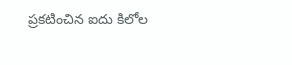ప్రకటించిన ఐదు కిలోల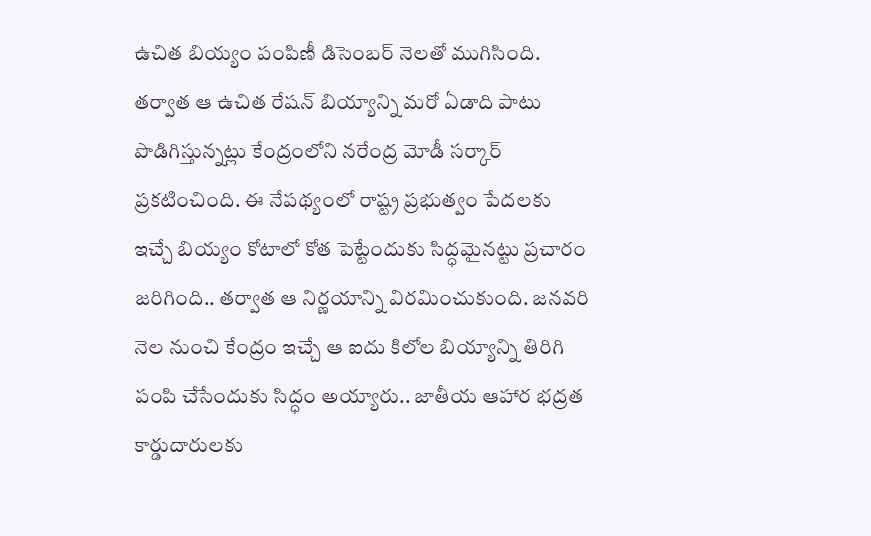ఉచిత బియ్యం పంపిణీ డిసెంబర్ నెలతో ముగిసింది. తర్వాత ఆ ఉచిత రేషన్ బియ్యాన్ని మరో ఏడాది పాటు పొడిగిస్తున్నట్లు కేంద్రంలోని నరేంద్ర మోడీ సర్కార్ ప్రకటించింది. ఈ నేపథ్యంలో రాష్ట్ర ప్రభుత్వం పేదలకు ఇచ్చే బియ్యం కోటాలో కోత పెట్టేందుకు సిద్ధమైనట్టు ప్రచారం జరిగింది.. తర్వాత ఆ నిర్ణయాన్ని విరమించుకుంది. జనవరి నెల నుంచి కేంద్రం ఇచ్చే ఆ ఐదు కిలోల బియ్యాన్ని తిరిగి పంపి చేసేందుకు సిద్ధం అయ్యారు.. జాతీయ ఆహార భద్రత కార్డుదారులకు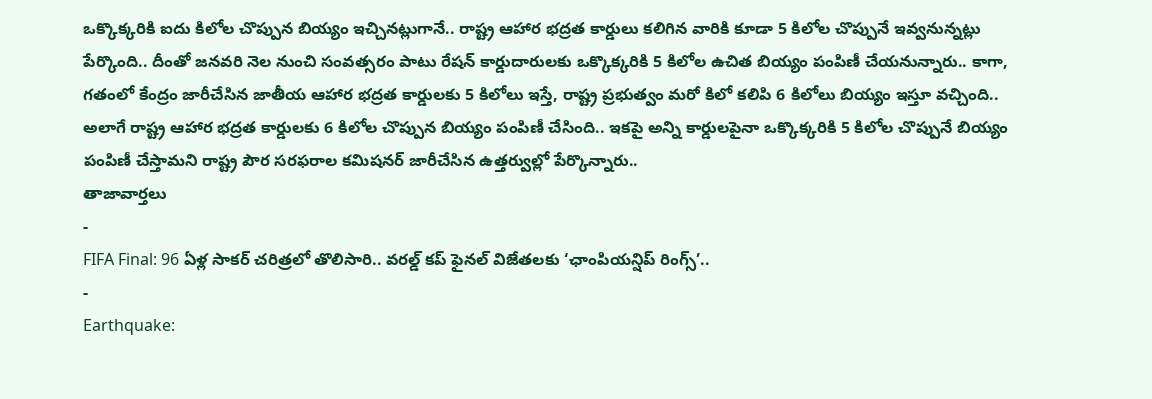ఒక్కొక్కరికి ఐదు కిలోల చొప్పున బియ్యం ఇచ్చినట్లుగానే.. రాష్ట్ర ఆహార భద్రత కార్డులు కలిగిన వారికి కూడా 5 కిలోల చొప్పునే ఇవ్వనున్నట్లు పేర్కొంది.. దీంతో జనవరి నెల నుంచి సంవత్సరం పాటు రేషన్ కార్డుదారులకు ఒక్కొక్కరికి 5 కిలోల ఉచిత బియ్యం పంపిణీ చేయనున్నారు.. కాగా, గతంలో కేంద్రం జారీచేసిన జాతీయ ఆహార భద్రత కార్డులకు 5 కిలోలు ఇస్తే, రాష్ట్ర ప్రభుత్వం మరో కిలో కలిపి 6 కిలోలు బియ్యం ఇస్తూ వచ్చింది.. అలాగే రాష్ట్ర ఆహార భద్రత కార్డులకు 6 కిలోల చొప్పున బియ్యం పంపిణీ చేసింది.. ఇకపై అన్ని కార్డులపైనా ఒక్కొక్కరికి 5 కిలోల చొప్పునే బియ్యం పంపిణీ చేస్తామని రాష్ట్ర పౌర సరఫరాల కమిషనర్ జారీచేసిన ఉత్తర్వుల్లో పేర్కొన్నారు..
తాజావార్తలు
-
FIFA Final: 96 ఏళ్ల సాకర్ చరిత్రలో తొలిసారి.. వరల్డ్ కప్ ఫైనల్ విజేతలకు ‘ఛాంపియన్షిప్ రింగ్స్’..
-
Earthquake: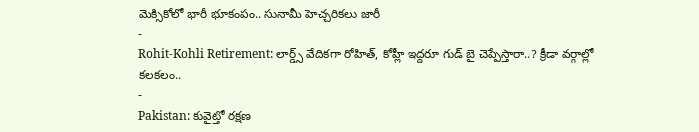మెక్సికోలో భారీ భూకంపం.. సునామీ హెచ్చరికలు జారీ
-
Rohit-Kohli Retirement: లార్డ్స్ వేదికగా రోహిత్, కోహ్లీ ఇద్దరూ గుడ్ బై చెప్పేస్తారా..? క్రీడా వర్గాల్లో కలకలం..
-
Pakistan: కువైట్తో రక్షణ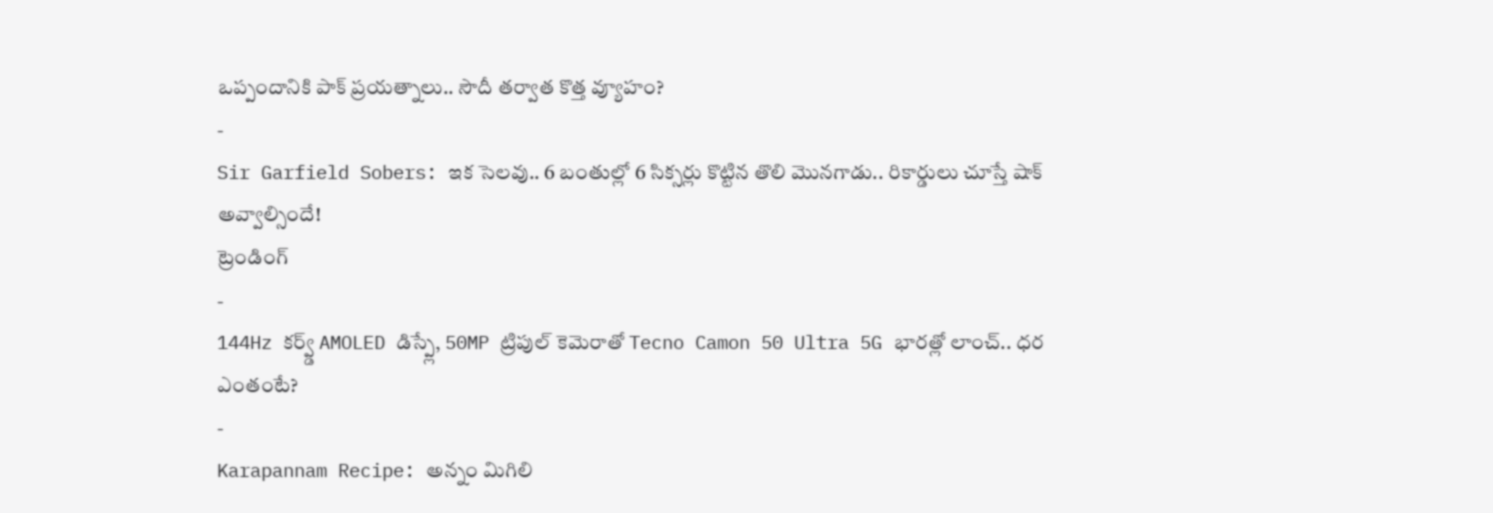ఒప్పందానికి పాక్ ప్రయత్నాలు.. సౌదీ తర్వాత కొత్త వ్యూహం?
-
Sir Garfield Sobers: ఇక సెలవు.. 6 బంతుల్లో 6 సిక్సర్లు కొట్టిన తొలి మొనగాడు.. రికార్డులు చూస్తే షాక్ అవ్వాల్సిందే!
ట్రెండింగ్
-
144Hz కర్వ్డ్ AMOLED డిస్ప్లే, 50MP ట్రిపుల్ కెమెరాతో Tecno Camon 50 Ultra 5G భారత్లో లాంచ్.. ధర ఎంతంటే?
-
Karapannam Recipe: అన్నం మిగిలి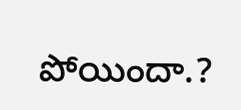పోయిందా.?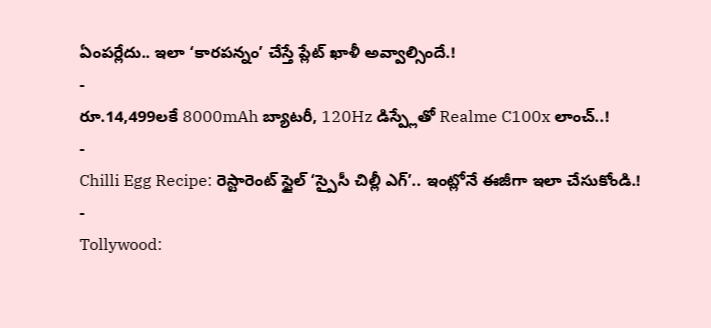ఏంపర్లేదు.. ఇలా ‘కారపన్నం’ చేస్తే ప్లేట్ ఖాళీ అవ్వాల్సిందే.!
-
రూ.14,499లకే 8000mAh బ్యాటరీ, 120Hz డిస్ప్లేతో Realme C100x లాంచ్..!
-
Chilli Egg Recipe: రెస్టారెంట్ స్టైల్ ‘స్పైసీ చిల్లీ ఎగ్’.. ఇంట్లోనే ఈజీగా ఇలా చేసుకోండి.!
-
Tollywood: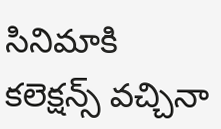సినిమాకి కలెక్షన్స్ వచ్చినా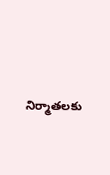నిర్మాతలకు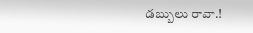డబ్బులు రావా.!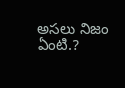అసలు నిజం ఏంటి.?